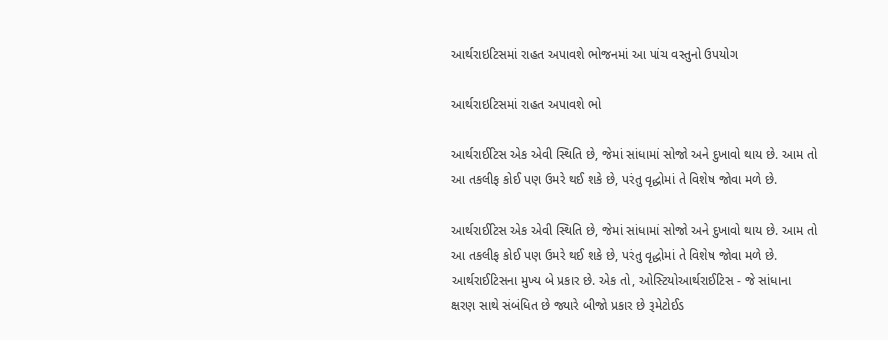આર્થરાઇટિસમાં રાહત અપાવશે ભોજનમાં આ પાંચ વસ્તુનો ઉપયોગ

આર્થરાઇટિસમાં રાહત અપાવશે ભો

આર્થરાઈટિસ એક એવી સ્થિતિ છે, જેમાં સાંધામાં સોજો અને દુખાવો થાય છે. આમ તો આ તકલીફ કોઈ પણ ઉમરે થઈ શકે છે, પરંતુ વૃદ્ધોમાં તે વિશેષ જોવા મળે છે.

આર્થરાઈટિસ એક એવી સ્થિતિ છે, જેમાં સાંધામાં સોજો અને દુખાવો થાય છે. આમ તો આ તકલીફ કોઈ પણ ઉમરે થઈ શકે છે, પરંતુ વૃદ્ધોમાં તે વિશેષ જોવા મળે છે.
આર્થરાઈટિસના મુખ્ય બે પ્રકાર છે. એક તો, ઓસ્ટિયોઆર્થરાઈટિસ - જે સાંધાના ક્ષરણ સાથે સંબંધિત છે જ્યારે બીજો પ્રકાર છે રૂમેટોઈડ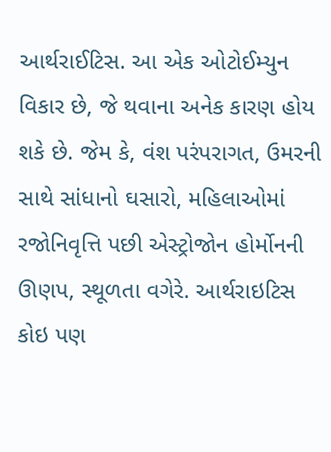આર્થરાઈટિસ. આ એક ઓટોઈમ્યુન વિકાર છે, જે થવાના અનેક કારણ હોય શકે છે. જેમ કે, વંશ પરંપરાગત, ઉમરની સાથે સાંધાનો ઘસારો, મહિલાઓમાં રજોનિવૃત્તિ પછી એસ્ટ્રોજોન હોર્મોનની ઊણપ, સ્થૂળતા વગેરે. આર્થરાઇટિસ કોઇ પણ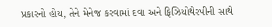પ્રકારનો હોય, તેને મેનેજ કરવામાં દવા અને ફિઝિયોથેરપીની સાથે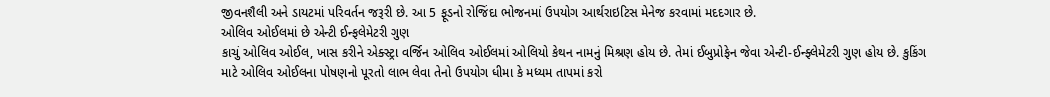જીવનશૈલી અને ડાયટમાં પરિવર્તન જરૂરી છે. આ 5 ફૂડનો રોજિંદા ભોજનમાં ઉપયોગ આર્થરાઇટિસ મેનેજ કરવામાં મદદગાર છે.
ઓલિવ ઓઈલમાં છે એન્ટી ઈન્ફલેમેટરી ગુણ
કાચું ઓલિવ ઓઈલ, ખાસ કરીને એક્સ્ટ્રા વર્જિન ઓલિવ ઓઈલમાં ઓલિયો કેથન નામનું મિશ્રણ હોય છે. તેમાં ઈબુપ્રોફેન જેવા એન્ટી-ઈન્ફ્લેમેટરી ગુણ હોય છે. કુકિંગ માટે ઓલિવ ઓઈલના પોષણનો પૂરતો લાભ લેવા તેનો ઉપયોગ ધીમા કે મધ્યમ તાપમાં કરો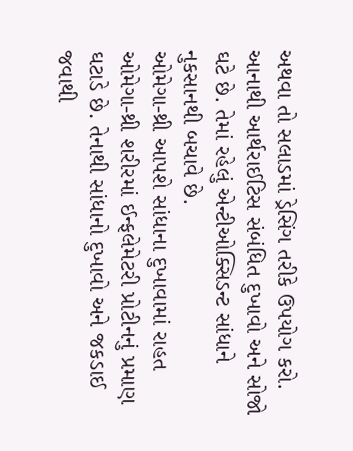અથવા તો સલાડમાં ડ્રેસિંગ તરીકે ઉપયોગ કરો. આનાથી આર્થરાઈટિસ સંબંધિત દુખાવો અને સોજો ઘટે છે. તેમાં રહેલું એન્ટીઓક્સિડન્ટ સાંધાને નુકસાનથી બચાવે છે.
ઓમેગા-થ્રી આપશે સાંધાના દુખાવામાં રાહત
ઓમેગા-થ્રી શરીરમાં ઈન્ફલેમેટરી પ્રોટીનનું પ્રમાણ ઘટાડે છે. તેનાથી સાંધાનો દુખાવો અને જકડાઈ જવાથી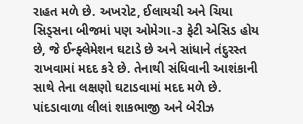રાહત મળે છે. અખરોટ, ઈલાયચી અને ચિયા સિડ્સના બીજમાં પણ ઓમેગા-૩ ફેટી એસિડ હોય છે, જે ઈન્ફ્લેમેશન ઘટાડે છે અને સાંધાને તંદુરસ્ત રાખવામાં મદદ કરે છે. તેનાથી સંધિવાની આશંકાની સાથે તેના લક્ષણો ઘટાડવામાં મદદ મળે છે.
પાંદડાવાળા લીલાં શાકભાજી અને બેરીઝ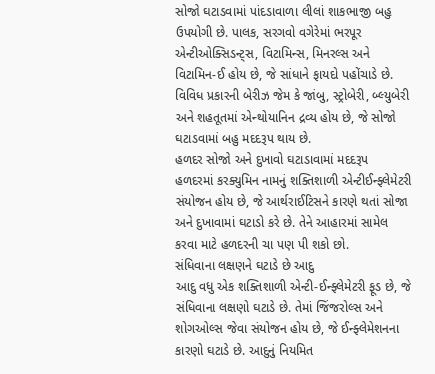સોજો ઘટાડવામાં પાંદડાવાળા લીલાં શાકભાજી બહુ ઉપયોગી છે. પાલક, સરગવો વગેરેમાં ભરપૂર એન્ટીઓક્સિડન્ટ્સ, વિટામિન્સ, મિનરલ્સ અને વિટામિન-ઈ હોય છે, જે સાંધાને ફાયદો પહોંચાડે છે. વિવિધ પ્રકારની બેરીઝ જેમ કે જાંબુ, સ્ટ્રોબેરી, બ્લ્યુબેરી અને શહતૂતમાં એન્થોયાનિન દ્રવ્ય હોય છે, જે સોજો ઘટાડવામાં બહુ મદદરૂપ થાય છે.
હળદર સોજો અને દુખાવો ઘટાડાવામાં મદદરૂપ
હળદરમાં કરક્યુમિન નામનું શક્તિશાળી એન્ટીઈન્ફ્લેમેટરી સંયોજન હોય છે, જે આર્થરાઈટિસને કારણે થતાં સોજા અને દુખાવામાં ઘટાડો કરે છે. તેને આહારમાં સામેલ કરવા માટે હળદરની ચા પણ પી શકો છો.
સંધિવાના લક્ષણને ઘટાડે છે આદુ
આદુ વધુ એક શક્તિશાળી એન્ટી-ઈન્ફ્લેમેટરી ફૂડ છે, જે સંધિવાના લક્ષણો ઘટાડે છે. તેમાં જિંજરોલ્સ અને શોગઓલ્સ જેવા સંયોજન હોય છે, જે ઈન્ફ્લેમેશનના કારણો ઘટાડે છે. આદુનું નિયમિત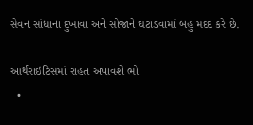સેવન સાંધાના દુખાવા અને સોજાને ઘટાડવામાં બહુ મદદ કરે છે.

આર્થરાઇટિસમાં રાહત અપાવશે ભો
  •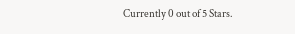Currently 0 out of 5 Stars.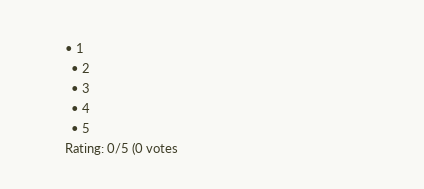• 1
  • 2
  • 3
  • 4
  • 5
Rating: 0/5 (0 votes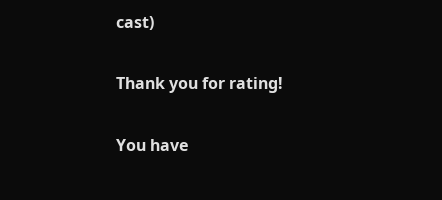cast)

Thank you for rating!

You have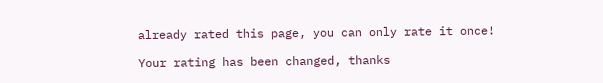already rated this page, you can only rate it once!

Your rating has been changed, thanks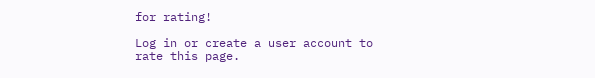for rating!

Log in or create a user account to rate this page.